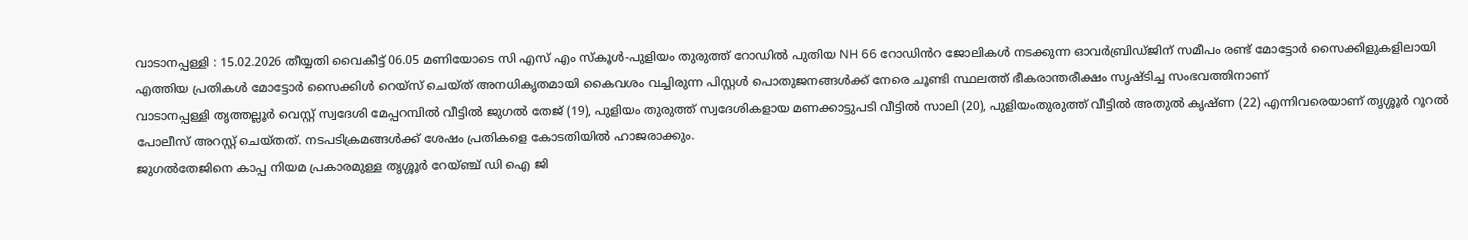വാടാനപ്പള്ളി : 15.02.2026 തീയ്യതി വൈകീട്ട് 06.05 മണിയോടെ സി എസ് എം സ്കൂൾ-പുളിയം തുരുത്ത് റോഡിൽ പുതിയ NH 66 റോഡിൻറ ജോലികൾ നടക്കുന്ന ഓവർബ്രിഡ്ജിന് സമീപം രണ്ട് മോട്ടോർ സൈക്കിളുകളിലായി എത്തിയ പ്രതികൾ മോട്ടോർ സൈക്കിൾ റെയ്സ് ചെയ്ത് അനധികൃതമായി കൈവശം വച്ചിരുന്ന പിസ്റ്റൾ പൊതുജനങ്ങൾക്ക് നേരെ ചൂണ്ടി സ്ഥലത്ത് ഭീകരാന്തരീക്ഷം സൃഷ്ടിച്ച സംഭവത്തിനാണ്
വാടാനപ്പള്ളി തൃത്തല്ലൂർ വെസ്റ്റ് സ്വദേശി മേപ്പറമ്പിൽ വീട്ടിൽ ജുഗൽ തേജ് (19), പുളിയം തുരുത്ത് സ്വദേശികളായ മണക്കാട്ടുപടി വീട്ടിൽ സാലി (20), പുളിയംതുരുത്ത് വീട്ടിൽ അതുൽ കൃഷ്ണ (22) എന്നിവരെയാണ് തൃശ്ശൂർ റൂറൽ പോലീസ് അറസ്റ്റ് ചെയ്തത്. നടപടിക്രമങ്ങൾക്ക് ശേഷം പ്രതികളെ കോടതിയിൽ ഹാജരാക്കും.
ജുഗൽതേജിനെ കാപ്പ നിയമ പ്രകാരമുള്ള തൃശ്ശൂർ റേയ്ഞ്ച് ഡി ഐ ജി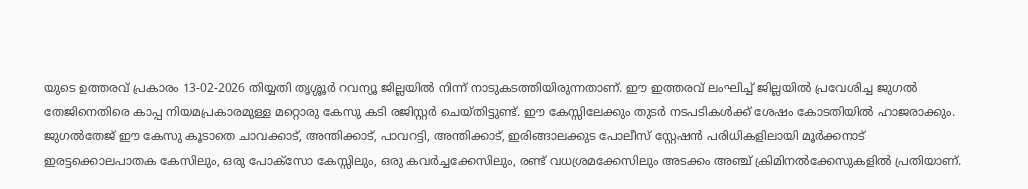യുടെ ഉത്തരവ് പ്രകാരം 13-02-2026 തിയ്യതി തൃശ്ശൂർ റവന്യൂ ജില്ലയിൽ നിന്ന് നാടുകടത്തിയിരുന്നതാണ്. ഈ ഇത്തരവ് ലംഘിച്ച് ജില്ലയിൽ പ്രവേശിച്ച ജുഗൽ തേജിനെതിരെ കാപ്പ നിയമപ്രകാരമുള്ള മറ്റൊരു കേസു കടി രജിസ്റ്റർ ചെയ്തിട്ടുണ്ട്. ഈ കേസ്സിലേക്കും തുടർ നടപടികൾക്ക് ശേഷം കോടതിയിൽ ഹാജരാക്കും.
ജുഗൽതേജ് ഈ കേസു കൂടാതെ ചാവക്കാട്, അന്തിക്കാട്, പാവറട്ടി, അന്തിക്കാട്, ഇരിങ്ങാലക്കുട പോലീസ് സ്റ്റേഷൻ പരിധികളിലായി മൂർക്കനാട് ഇരട്ടക്കൊലപാതക കേസിലും, ഒരു പോക്സോ കേസ്സിലും, ഒരു കവർച്ചക്കേസിലും, രണ്ട് വധശ്രമക്കേസിലും അടക്കം അഞ്ച് ക്രിമിനൽക്കേസുകളിൽ പ്രതിയാണ്.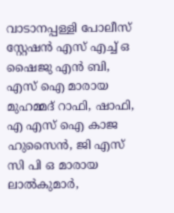വാടാനപ്പള്ളി പോലീസ് സ്റ്റേഷൻ എസ് എച്ച് ഒ ഷൈജു എൻ ബി, എസ് ഐ മാരായ മുഹമ്മദ് റാഫി, ഷാഫി, എ എസ് ഐ കാജ ഹുസൈൻ, ജി എസ് സി പി ഒ മാരായ ലാൽകുമാർ,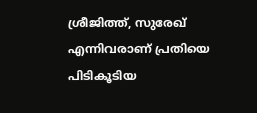ശ്രീജിത്ത്, സുരേഖ് എന്നിവരാണ് പ്രതിയെ പിടികൂടിയ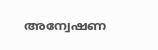അന്വേഷണ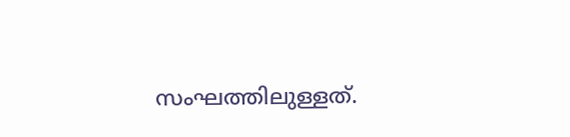സംഘത്തിലുള്ളത്.